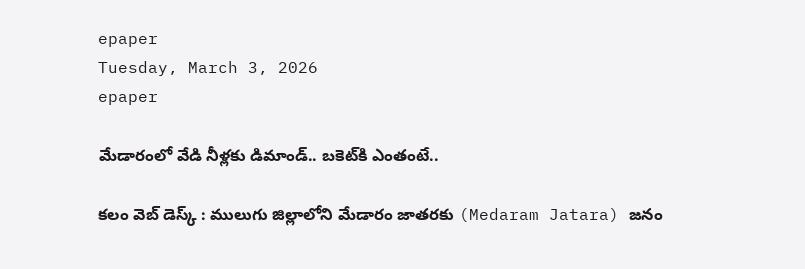epaper
Tuesday, March 3, 2026
epaper

మేడారంలో వేడి నీళ్ల‌కు డిమాండ్‌.. బ‌కెట్‌కి ఎంతంటే..

క‌లం వెబ్ డెస్క్‌ : ములుగు జిల్లాలోని మేడారం జాత‌రకు (Medaram Jatara) జ‌నం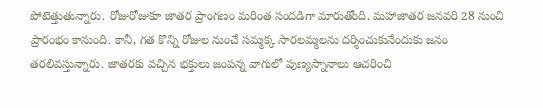పోటెత్తుతున్నారు. రోజురోజుకూ జాత‌ర ప్రాంగ‌ణం మ‌రింత సంద‌డిగా మారుతోంది. మ‌హాజాత‌ర జ‌న‌వ‌రి 28 నుంచి ప్రారంభం కానుంది. కానీ, గ‌త కొన్ని రోజుల నుంచే స‌మ్మ‌క్క సార‌ల‌మ్మ‌ల‌ను ద‌ర్శించుకునేందుకు జ‌నం త‌ర‌లివ‌స్తున్నారు. జాత‌ర‌కు వ‌చ్చిన భ‌క్తులు జంప‌న్న వాగులో పుణ్య‌స్నానాలు ఆచ‌రించి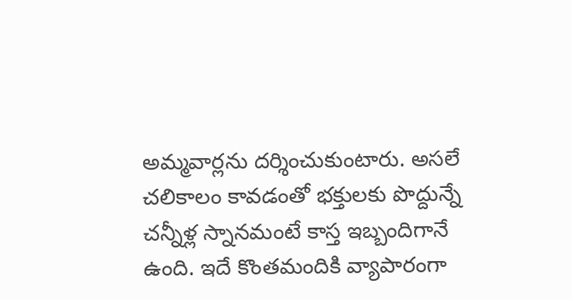అమ్మ‌వార్ల‌ను ద‌ర్శించుకుంటారు. అస‌లే చ‌లికాలం కావ‌డంతో భ‌క్తుల‌కు పొద్దున్నే చ‌న్నీళ్ల స్నాన‌మంటే కాస్త ఇబ్బందిగానే ఉంది. ఇదే కొంత‌మందికి వ్యాపారంగా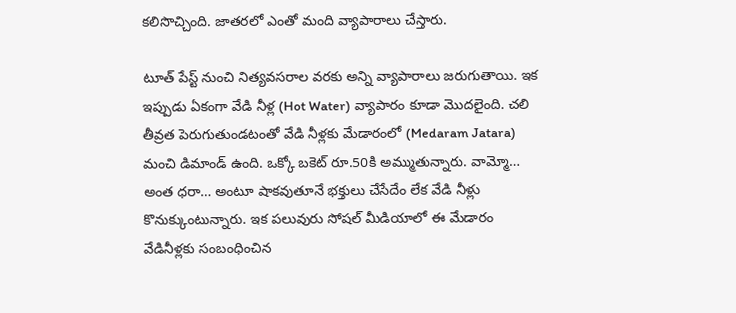క‌లిసొచ్చింది. జాత‌ర‌లో ఎంతో మంది వ్యాపారాలు చేస్తారు.

టూత్ పేస్ట్ నుంచి నిత్య‌వ‌స‌రాల వ‌ర‌కు అన్ని వ్యాపారాలు జ‌రుగుతాయి. ఇక ఇప్పుడు ఏకంగా వేడి నీళ్ల (Hot Water) వ్యాపారం కూడా మొద‌లైంది. చ‌లి తీవ్రత పెరుగుతుండ‌టంతో వేడి నీళ్ల‌కు మేడారంలో (Medaram Jatara) మంచి డిమాండ్ ఉంది. ఒక్కో బ‌కెట్ రూ.50కి అమ్ముతున్నారు. వామ్మో… అంత ధ‌రా… అంటూ షాక‌వుతూనే భ‌క్తులు చేసేదేం లేక వేడి నీళ్లు కొనుక్కుంటున్నారు. ఇక ప‌లువురు సోష‌ల్ మీడియాలో ఈ మేడారం వేడినీళ్ల‌కు సంబంధించిన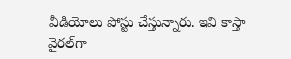వీడియోలు పోస్టు చేస్తున్నారు. ఇవి కాస్తా వైర‌ల్‌గా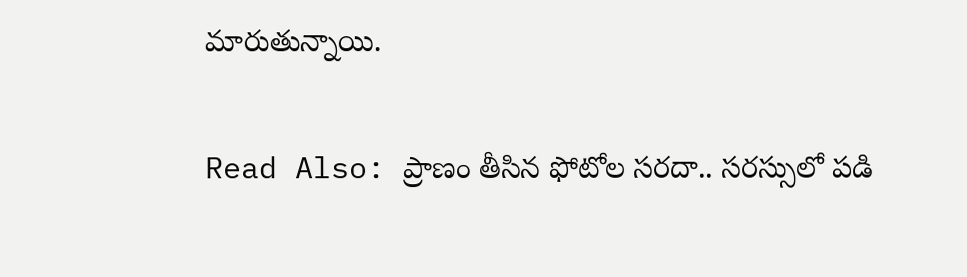మారుతున్నాయి.

Read Also: ప్రాణం తీసిన ఫోటోల స‌ర‌దా.. స‌ర‌స్సులో ప‌డి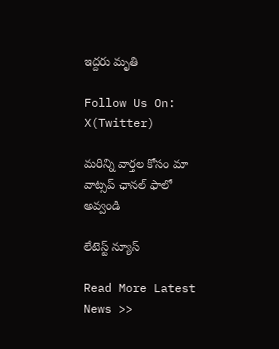ఇద్ద‌రు మృతి

Follow Us On: X(Twitter)

మ‌రిన్ని వార్త‌ల కోసం మా వాట్స‌ప్ ఛాన‌ల్ ఫాలో అవ్వండి

లేటెస్ట్ న్యూస్‌

Read More Latest News >>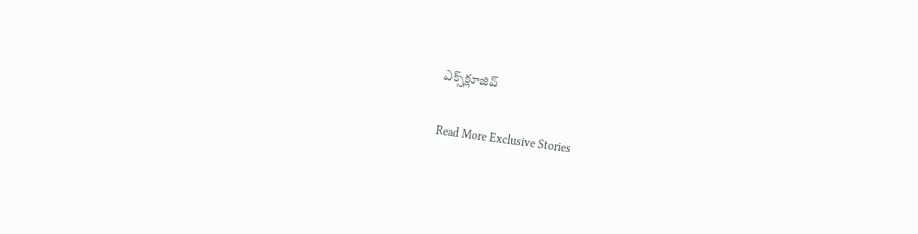ఎక్స్‌క్లూజివ్‌

Read More Exclusive Stories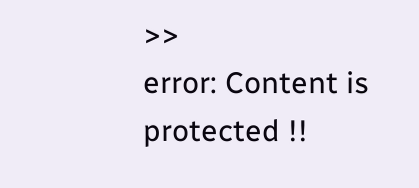>>
error: Content is protected !!